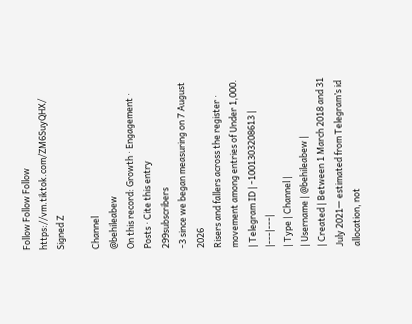Follow Follow Follow https://vm.tiktok.com/ZM6SuyQHX/
Signed Z

Channel
@behileabew
On this record: Growth · Engagement · Posts · Cite this entry
299subscribers
-3 since we began measuring on 7 August 2026
Risers and fallers across the register · movement among entries of Under 1,000.
| Telegram ID | -1001303208613 |
|---|---|
| Type | Channel |
| Username | @behileabew |
| Created | Between 1 March 2018 and 31 July 2021— estimated from Telegram’s id allocation, not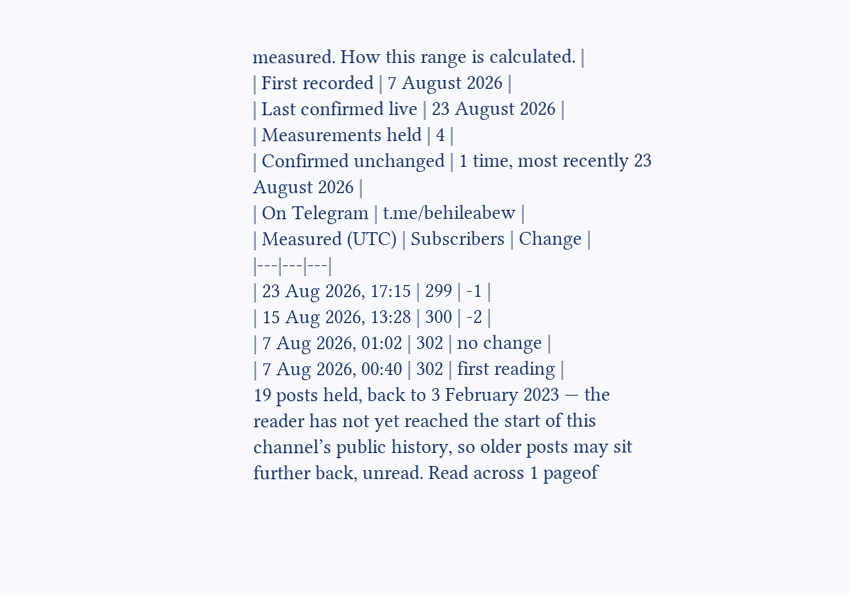measured. How this range is calculated. |
| First recorded | 7 August 2026 |
| Last confirmed live | 23 August 2026 |
| Measurements held | 4 |
| Confirmed unchanged | 1 time, most recently 23 August 2026 |
| On Telegram | t.me/behileabew |
| Measured (UTC) | Subscribers | Change |
|---|---|---|
| 23 Aug 2026, 17:15 | 299 | -1 |
| 15 Aug 2026, 13:28 | 300 | -2 |
| 7 Aug 2026, 01:02 | 302 | no change |
| 7 Aug 2026, 00:40 | 302 | first reading |
19 posts held, back to 3 February 2023 — the reader has not yet reached the start of this channel’s public history, so older posts may sit further back, unread. Read across 1 pageof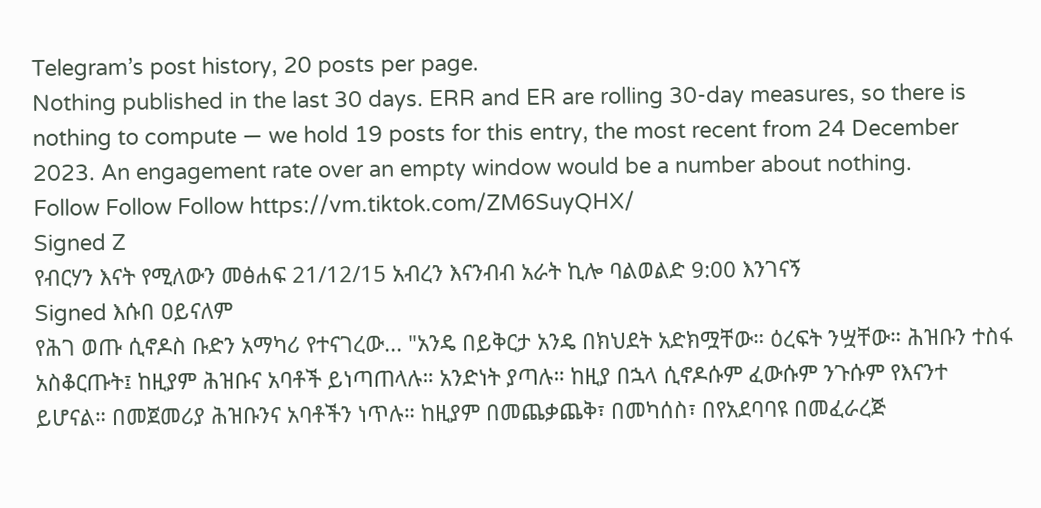Telegram’s post history, 20 posts per page.
Nothing published in the last 30 days. ERR and ER are rolling 30-day measures, so there is nothing to compute — we hold 19 posts for this entry, the most recent from 24 December 2023. An engagement rate over an empty window would be a number about nothing.
Follow Follow Follow https://vm.tiktok.com/ZM6SuyQHX/
Signed Z
የብርሃን እናት የሚለውን መፅሐፍ 21/12/15 አብረን እናንብብ አራት ኪሎ ባልወልድ 9:00 እንገናኝ
Signed እሱበ ዐይናለም
የሕገ ወጡ ሲኖዶስ ቡድን አማካሪ የተናገረው... "አንዴ በይቅርታ አንዴ በክህደት አድክሟቸው። ዕረፍት ንሧቸው። ሕዝቡን ተስፋ አስቆርጡት፤ ከዚያም ሕዝቡና አባቶች ይነጣጠላሉ። አንድነት ያጣሉ። ከዚያ በኋላ ሲኖዶሱም ፈውሱም ንጉሱም የእናንተ ይሆናል። በመጀመሪያ ሕዝቡንና አባቶችን ነጥሉ። ከዚያም በመጨቃጨቅ፣ በመካሰስ፣ በየአደባባዩ በመፈራረጅ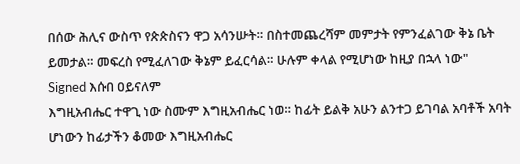በሰው ሕሊና ውስጥ የጵጵስናን ዋጋ አሳንሡት። በስተመጨረሻም መምታት የምንፈልገው ቅኔ ቤት ይመታል። መፍረስ የሚፈለገው ቅኔም ይፈርሳል። ሁሉም ቀላል የሚሆነው ከዚያ በኋላ ነው"
Signed እሱበ ዐይናለም
እግዚአብሔር ተዋጊ ነው ስሙም እግዚአብሔር ነወ። ከፊት ይልቅ አሁን ልንተጋ ይገባል አባቶች አባት ሆነውን ከፊታችን ቆመው እግዚአብሔር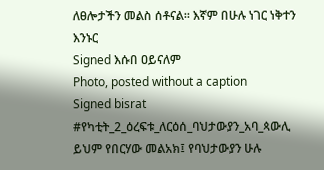ለፀሎታችን መልስ ሰቶናል። እኛም በሁሉ ነገር ነቅተን እንኑር
Signed እሱበ ዐይናለም
Photo, posted without a caption
Signed bisrat
#የካቲት_2_ዕረፍቱ_ለርዕሰ_ባህታውያን_አባ_ጳውሊ ይህም የበርሃው መልአክ፤ የባህታውያን ሁሉ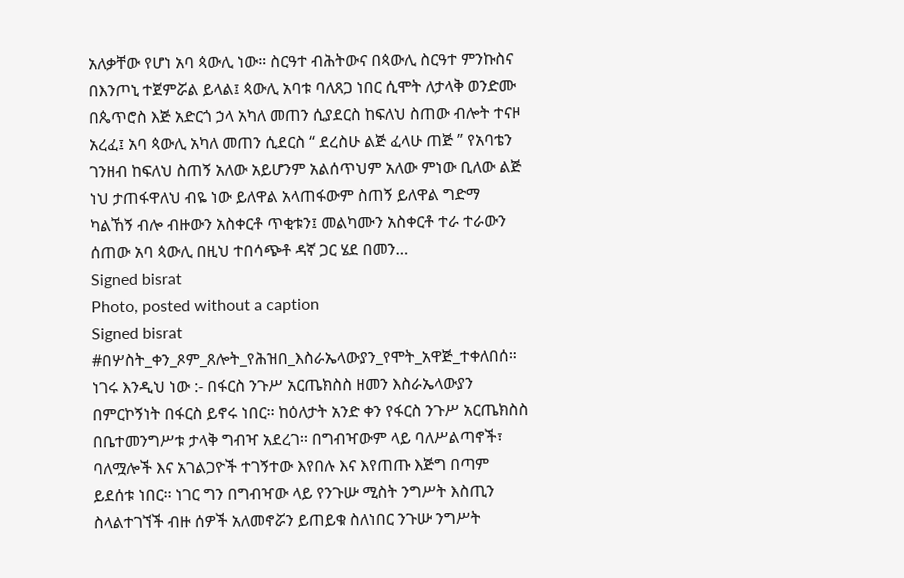አለቃቸው የሆነ አባ ጳውሊ ነው። ስርዓተ ብሕትውና በጳውሊ ስርዓተ ምንኩስና በእንጦኒ ተጀምሯል ይላል፤ ጳውሊ አባቱ ባለጸጋ ነበር ሲሞት ለታላቅ ወንድሙ በጴጥሮስ እጅ አድርጎ ኃላ አካለ መጠን ሲያደርስ ከፍለህ ስጠው ብሎት ተናዞ አረፈ፤ አባ ጳውሊ አካለ መጠን ሲደርስ “ ደረስሁ ልጅ ፈላሁ ጠጅ ” የአባቴን ገንዘብ ከፍለህ ስጠኝ አለው አይሆንም አልሰጥህም አለው ምነው ቢለው ልጅ ነህ ታጠፋዋለህ ብዬ ነው ይለዋል አላጠፋውም ስጠኝ ይለዋል ግድማ ካልኸኝ ብሎ ብዙውን አስቀርቶ ጥቂቱን፤ መልካሙን አስቀርቶ ተራ ተራውን ሰጠው አባ ጳውሊ በዚህ ተበሳጭቶ ዳኛ ጋር ሄደ በመን…
Signed bisrat
Photo, posted without a caption
Signed bisrat
#በሦስት_ቀን_ጾም_ጸሎት_የሕዝበ_እስራኤላውያን_የሞት_አዋጅ_ተቀለበሰ። ነገሩ እንዲህ ነው :- በፋርስ ንጉሥ አርጤክስስ ዘመን እስራኤላውያን በምርኮኝነት በፋርስ ይኖሩ ነበር፡፡ ከዕለታት አንድ ቀን የፋርስ ንጉሥ አርጤክስስ በቤተመንግሥቱ ታላቅ ግብዣ አደረገ፡፡ በግብዣውም ላይ ባለሥልጣኖች፣ ባለሟሎች እና አገልጋዮች ተገኝተው እየበሉ እና እየጠጡ እጅግ በጣም ይደሰቱ ነበር፡፡ ነገር ግን በግብዣው ላይ የንጉሡ ሚስት ንግሥት እስጢን ስላልተገኘች ብዙ ሰዎች አለመኖሯን ይጠይቁ ስለነበር ንጉሡ ንግሥት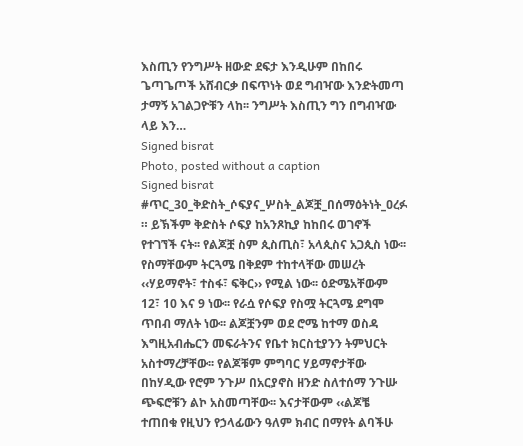እስጢን የንግሥት ዘውድ ደፍታ እንዲሁም በከበሩ ጌጣጌጦች አሸብርቃ በፍጥነት ወደ ግብዣው እንድትመጣ ታማኝ አገልጋዮቹን ላከ፡፡ ንግሥት እስጢን ግን በግብዣው ላይ እን…
Signed bisrat
Photo, posted without a caption
Signed bisrat
#ጥር_30_ቅድስት_ሶፍያና_ሦስት_ልጆቿ_በሰማዕትነት_ዐረፉ ። ይኽችም ቅድስት ሶፍያ ከአንጾኪያ ከከበሩ ወገኖች የተገኘች ናት፡፡ የልጆቿ ስም ጲስጢስ፣ አላጲስና አጋጲስ ነው፡፡ የስማቸውም ትርጓሜ በቅደም ተከተላቸው መሠረት ‹‹ሃይማኖት፣ ተስፋ፣ ፍቅር›› የሚል ነው፡፡ ዕድሜአቸውም 12፣ 10 እና 9 ነው፡፡ የራሷ የሶፍያ የስሟ ትርጓሜ ደግሞ ጥበብ ማለት ነው፡፡ ልጆቿንም ወደ ሮሜ ከተማ ወስዳ እግዚአብሔርን መፍራትንና የቤተ ክርስቲያንን ትምህርት አስተማረቻቸው፡፡ የልጆቹም ምግባር ሃይማኖታቸው በከሃዲው የሮም ንጉሥ በአርያኖስ ዘንድ ስለተሰማ ንጉሡ ጭፍሮቹን ልኮ አስመጣቸው፡፡ እናታቸውም ‹‹ልጆቼ ተጠበቁ የዚህን የኃላፊውን ዓለም ክብር በማየት ልባችሁ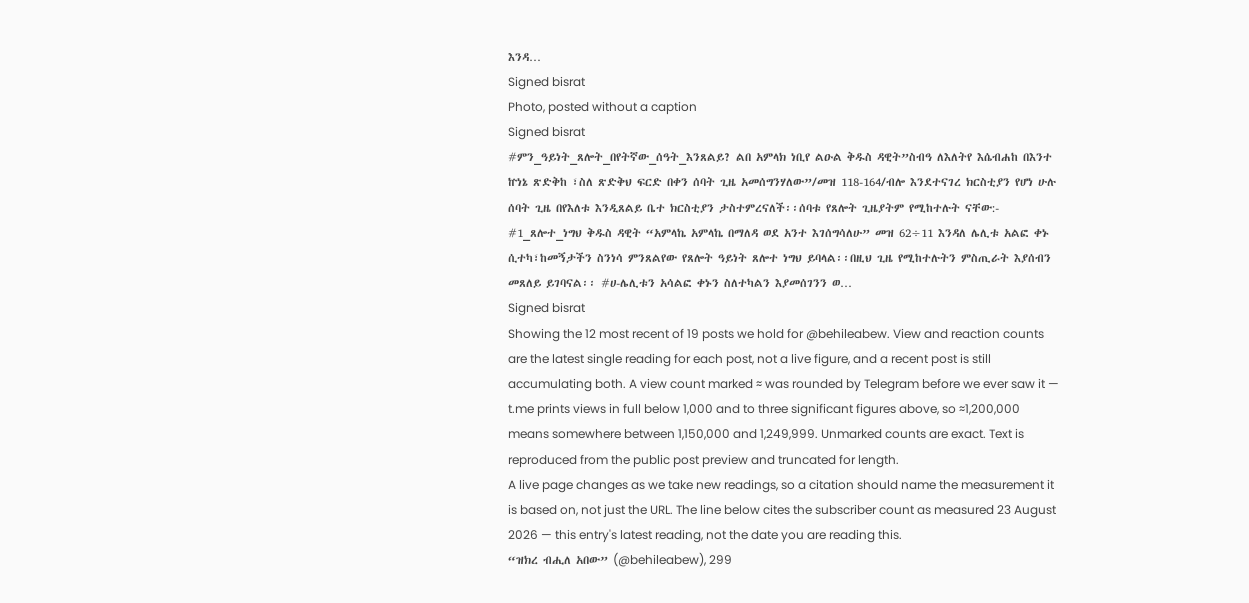እንዳ…
Signed bisrat
Photo, posted without a caption
Signed bisrat
#ምን_ዓይነት_ጸሎት_በየትኛው_ሰዓት_እንጸልይ? ልበ አምላክ ነቢየ ልዑል ቅዱስ ዳዊት”ስብዓ ለእለትየ እሴብሐከ በእንተ ኵነኔ ጽድቅከ ፣ስለ ጽድቅህ ፍርድ በቀን ሰባት ጊዜ አመሰግንሃለው”/መዝ 118-164/ብሎ እንደተናገረ ክርስቲያን የሆነ ሁሉ ሰባት ጊዜ በየእለቱ እንዲጸልይ ቤተ ክርስቲያን ታስተምረናለች፡፡ሰባቱ የጸሎት ጊዜያትም የሚከተሉት ናቸው:- #1_ጸሎተ_ነግህ ቅዱስ ዳዊት “አምላኬ አምላኬ በማለዳ ወደ አንተ እገሰግሳለሁ” መዝ 62÷11 እንዳለ ሌሊቱ አልፎ ቀኑ ሲተካ፣ከመኝታችን ስንነሳ ምንጸልየው የጸሎት ዓይነት ጸሎተ ነግህ ይባላል፡፡በዚህ ጊዜ የሚከተሉትን ምስጢራት እያሰብን መጸለይ ይገባናል፡፡ #ሀ-ሌሊቱን አሳልፎ ቀኑን ስለተካልን እያመሰገንን ወ…
Signed bisrat
Showing the 12 most recent of 19 posts we hold for @behileabew. View and reaction counts are the latest single reading for each post, not a live figure, and a recent post is still accumulating both. A view count marked ≈ was rounded by Telegram before we ever saw it — t.me prints views in full below 1,000 and to three significant figures above, so ≈1,200,000 means somewhere between 1,150,000 and 1,249,999. Unmarked counts are exact. Text is reproduced from the public post preview and truncated for length.
A live page changes as we take new readings, so a citation should name the measurement it is based on, not just the URL. The line below cites the subscriber count as measured 23 August 2026 — this entry's latest reading, not the date you are reading this.
“ዝክረ ብሒለ አበው” (@behileabew), 299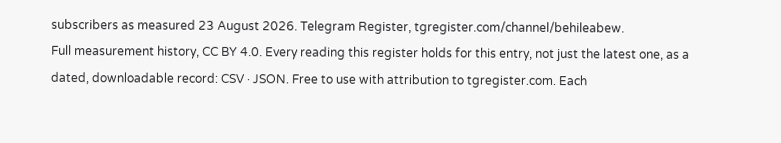subscribers as measured 23 August 2026. Telegram Register, tgregister.com/channel/behileabew.
Full measurement history, CC BY 4.0. Every reading this register holds for this entry, not just the latest one, as a dated, downloadable record: CSV · JSON. Free to use with attribution to tgregister.com. Each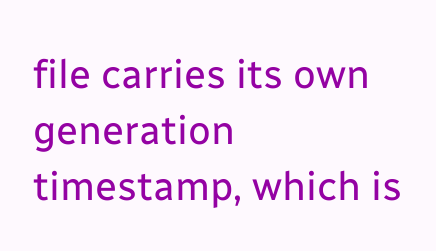file carries its own generation timestamp, which is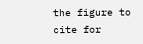the figure to cite for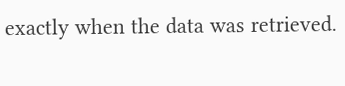exactly when the data was retrieved.